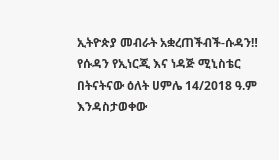ኢትዮጵያ መብራት አቋረጠችብች-ሱዳን‼
የሱዳን የኢነርጂ እና ነዳጅ ሚኒስቴር በትናትናው ዕለት ሀምሌ 14/2018 ዓ.ም እንዳስታወቀው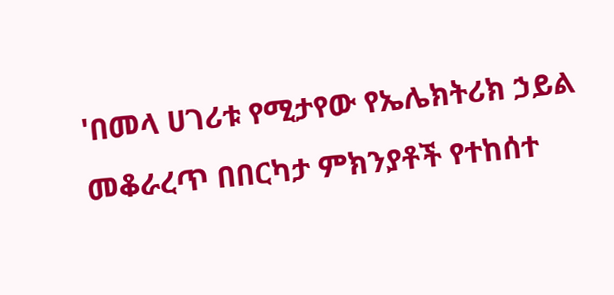'በመላ ሀገሪቱ የሚታየው የኤሌክትሪክ ኃይል መቆራረጥ በበርካታ ምክንያቶች የተከሰተ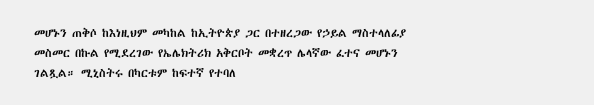መሆኑን ጠቅሶ ከእነዚህም መካከል ከኢትዮጵያ ጋር በተዘረጋው የኃይል ማስተላለፊያ መስመር በኩል የሚደረገው የኤሌክትሪክ አቅርቦት መቋረጥ ሌላኛው ፈተና መሆኑን ገልጿል። ሚኒስትሩ በካርቱም ከፍተኛ የተባለ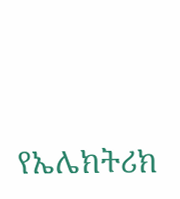የኤሌክትሪክ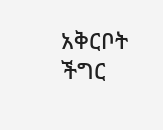አቅርቦት ችግር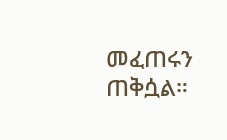መፈጠሩን ጠቅሷል።